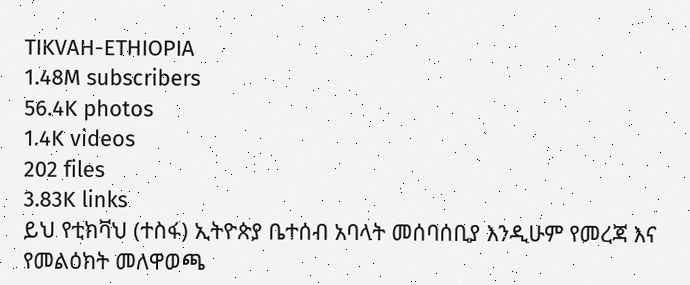TIKVAH-ETHIOPIA
1.48M subscribers
56.4K photos
1.4K videos
202 files
3.83K links
ይህ የቲክቫህ (ተስፋ) ኢትዮጵያ ቤተሰብ አባላት መሰባሰቢያ እንዲሁም የመረጃ እና የመልዕክት መለዋወጫ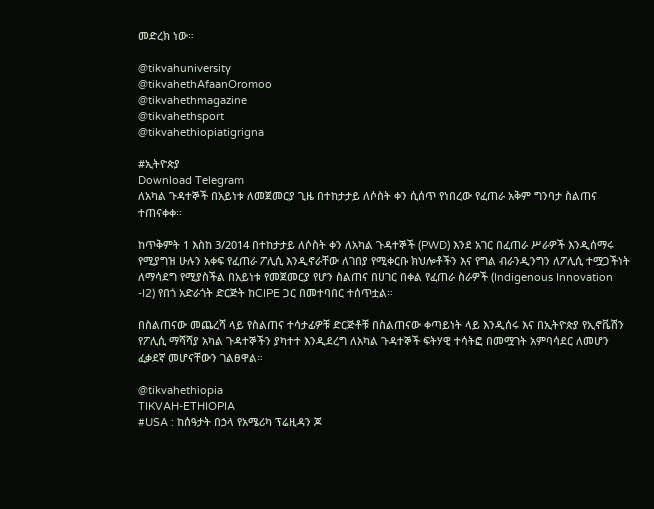መድረክ ነው።

@tikvahuniversity
@tikvahethAfaanOromoo
@tikvahethmagazine
@tikvahethsport
@tikvahethiopiatigrigna

#ኢትዮጵያ
Download Telegram
ለአካል ጉዳተኞች በአይነቱ ለመጀመርያ ጊዜ በተከታታይ ለሶስት ቀን ሲሰጥ የነበረው የፈጠራ አቅም ግንባታ ስልጠና ተጠናቀቀ፡፡

ከጥቅምት 1 እስከ 3/2014 በተከታታይ ለሶስት ቀን ለአካል ጉዳተኞች (PWD) እንደ አገር በፈጠራ ሥራዎች እንዲሰማሩ የሚያግዝ ሁሉን አቀፍ የፈጠራ ፖሊሲ እንዲኖራቸው ለገበያ የሚቀርቡ ክህሎቶችን እና የግል ብራንዲንግን ለፖሊሲ ተሟጋችነት ለማሳደግ የሚያስችል በአይነቱ የመጀመርያ የሆን ስልጠና በሀገር በቀል የፈጠራ ስራዎች (Indigenous Innovation -I2) የበጎ አድራጎት ድርጅት ከCIPE ጋር በመተባበር ተሰጥቷል።

በስልጠናው መጨረሻ ላይ የስልጠና ተሳታፊዎቹ ድርጅቶቹ በስልጠናው ቀጣይነት ላይ እንዲሰሩ እና በኢትዮጵያ የኢኖቬሽን የፖሊሲ ማሻሻያ አካል ጉዳተኞችን ያካተተ እንዲደረግ ለአካል ጉዳተኞች ፍትሃዊ ተሳትፎ በመሟገት አምባሳደር ለመሆን ፈቃደኛ መሆናቸውን ገልፀዋል።

@tikvahethiopia
TIKVAH-ETHIOPIA
#USA : ከሰዓታት በኃላ የአሜሪካ ፕሬዚዳን ጆ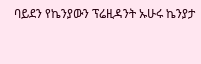ባይደን የኬንያውን ፕሬዚዳንት ኡሁሩ ኬንያታ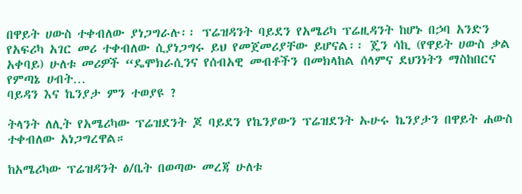በዋይት ሀውስ ተቀብለው ያነጋግራሉ፡፡ ፕሬዝዳንት ባይደን የአሜሪካ ፕሬዚዳንት ከሆኑ በኃባ አንድን የአፍሪካ አገር መሪ ተቀብለው ሲያነጋግሩ ይህ የመጀመሪያቸው ይሆናል፡፡ ጄን ሳኪ (የዋይት ሀውስ ቃል አቀባይ) ሁለቱ መሪዎች “ዴሞክራሲንና የሰብአዊ መብቶችን በመክላከል ሰላምና ደህንነትን ማስከበርና የምጣኔ ሀብት…
ባይዳን እና ኬንያታ ምን ተወያዩ ?

ትላንት ለሊት የአሜሪካው ፕሬዝደንት ጆ ባይደን የኬንያውን ፕሬዝደንት ኡሁሩ ኬንያታን በዋይት ሐውስ ተቀብለው አነጋግረዋል።

ከአሜሪካው ፕሬዝዳንት ፅ/ቤት በወጣው መረጃ ሁለቱ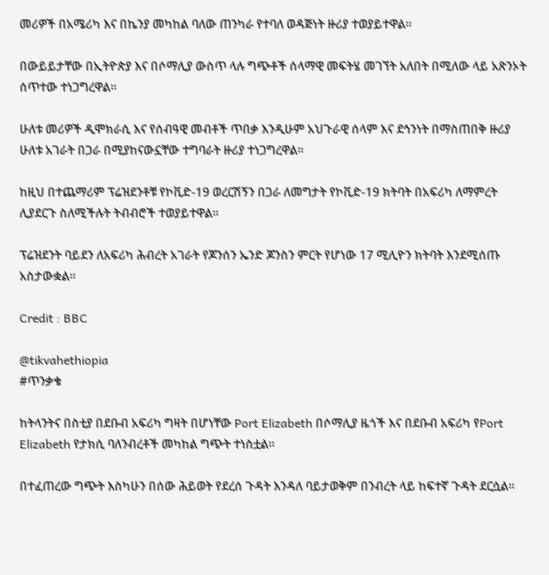መሪዎች በአሜሪካ እና በኬንያ መካከል ባለው ጠንካራ የተባለ ወዳጅነት ዙሪያ ተወያይተዋል።

በውይይታቸው በኢትዮጵያ እና በሶማሊያ ውስጥ ላሉ ግጭቶች ሰላማዊ መፍትሄ መገኘት አለበት በሚለው ላይ አጽንኦት ሰጥተው ተነጋግረዋል።

ሁለቱ መሪዎች ዲሞክራሲ እና የሰብዓዊ መብቶች ጥበቃ እንዲሁም አህጉራዊ ሰላም እና ደኅንነት በማስጠበቅ ዙሪያ ሁለቱ አገራት በጋራ በሚያከናውኗቸው ተግባራት ዙሪያ ተነጋግረዋል።

ከዚህ በተጨማሪም ፕሬዝደንቶቹ የኮቪድ-19 ወረርሽኝን በጋራ ለመግታት የኮቪድ-19 ክትባት በአፍሪካ ለማምረት ሊያደርጉ ስለሚችሉት ትብብሮች ተወያይተዋል።

ፕሬዝደንት ባይደን ለአፍሪካ ሕብረት አገራት የጆንሰን ኤንድ ጆንስን ምርት የሆነው 17 ሚሊዮን ክትባት እንደሚሰጡ አስታውቋል።

Credit : BBC

@tikvahethiopia
#ጥንቃቄ

ከትላንትና በስቲያ በደቡብ አፍሪካ ግዛት በሆነቸው Port Elizabeth በሶማሊያ ዜጎች እና በደቡብ አፍሪካ የPort Elizabeth የታክሲ ባለንብረቶች መካከል ግጭት ተነስቷል።

በተፈጠረው ግጭት እስካሁን በሰው ሕይወት የደረሰ ጉዳት እንዳለ ባይታወቅም በንብረት ላይ ከፍተኛ ጉዳት ደርሷል።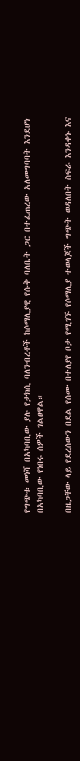የግጭቱ መነሻ በአካባቢው ያሉ የታክሲ ባለንብረቶች ከሶማሊያዊ የሱቅ ባለቤት ጋር በተፈጠረው አለመግባባት እንደሆነ በአካባቢው የነበሩ ሰዎች ገልፀዋል።

በዜጋቸው ላይ የደረሰውን በደል የሰሙ በተለያየ ቦታ የሚገኙ የሶማሊያ ተወላጆች ግጭት ወዳለበት ስፍራ እንዳቀኑ እና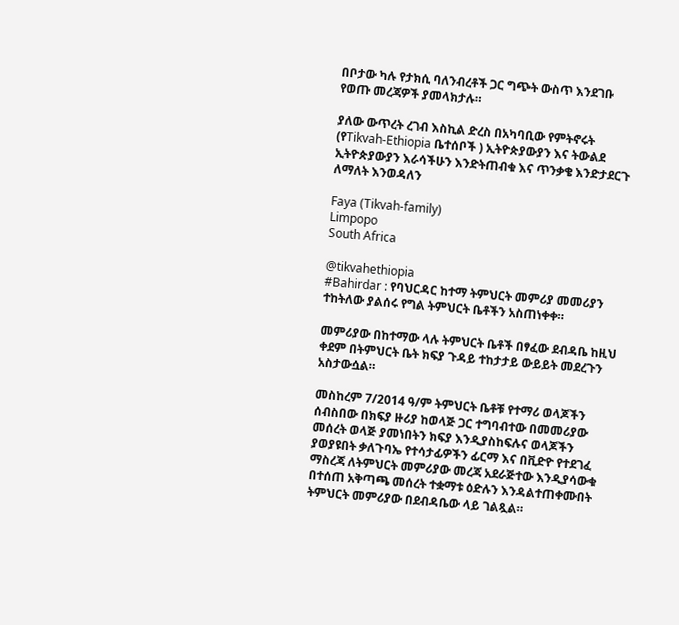በቦታው ካሉ የታክሲ ባለንብረቶች ጋር ግጭት ውስጥ እንደገቡ የወጡ መረጃዎች ያመላክታሉ።

ያለው ውጥረት ረገብ እስኪል ድረስ በአካባቢው የምትኖሩት (የTikvah-Ethiopia ቤተሰቦች ) ኢትዮጵያውያን እና ትውልደ ኢትዮጵያውያን እራሳችሁን እንድትጠብቁ እና ጥንቃቄ እንድታደርጉ ለማለት እንወዳለን

Faya (Tikvah-family)
Limpopo
South Africa

@tikvahethiopia
#Bahirdar : የባህርዳር ከተማ ትምህርት መምሪያ መመሪያን ተከትለው ያልሰሩ የግል ትምህርት ቤቶችን አስጠነቀቀ።

መምሪያው በከተማው ላሉ ትምህርት ቤቶች በፃፈው ደብዳቤ ከዚህ ቀደም በትምህርት ቤት ክፍያ ጉዳይ ተከታታይ ውይይት መደረጉን አስታውሷል።

መስከረም 7/2014 ዓ/ም ትምህርት ቤቶቹ የተማሪ ወላጆችን ሰብስበው በክፍያ ዙሪያ ከወላጅ ጋር ተግባብተው በመመሪያው መሰረት ወላጅ ያመነበትን ክፍያ እንዲያስከፍሉና ወላጆችን ያወያዩበት ቃለጉባኤ የተሳታፊዎችን ፊርማ እና በቪድዮ የተደገፈ ማስረጃ ለትምህርት መምሪያው መረጃ አደራጅተው እንዲያሳውቁ በተሰጠ አቅጣጫ መሰረት ተቋማቱ ዕድሉን እንዳልተጠቀሙበት ትምህርት መምሪያው በደብዳቤው ላይ ገልጿል።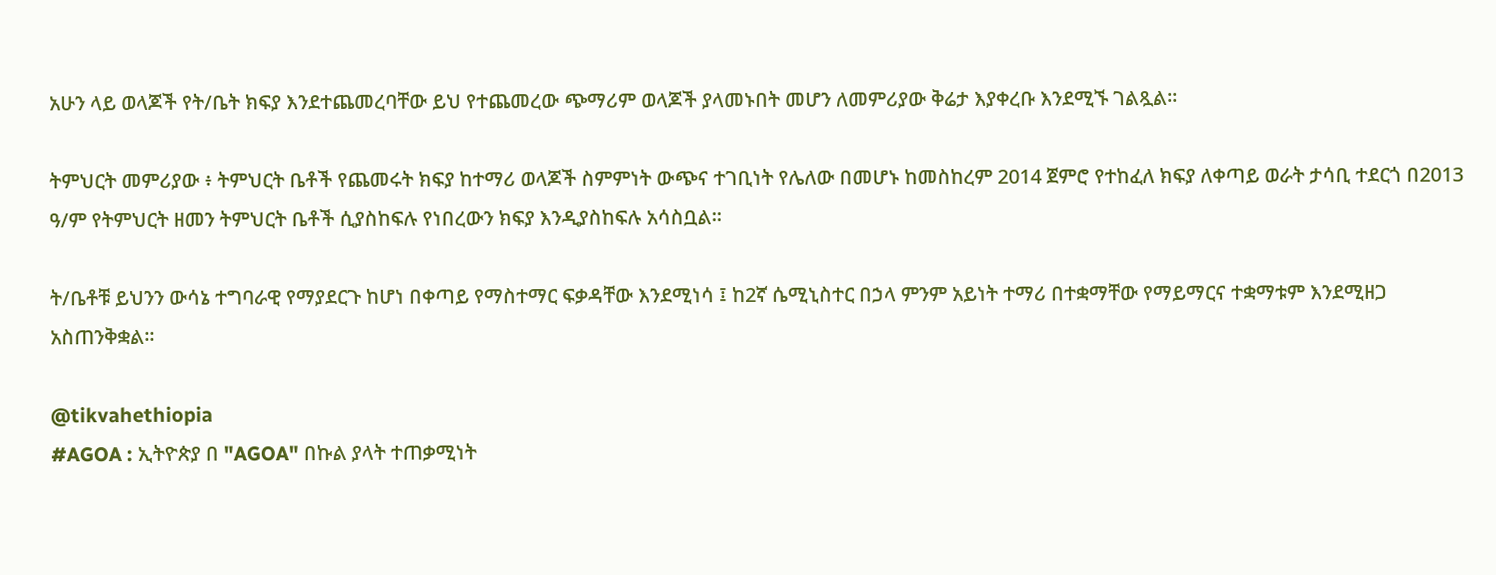አሁን ላይ ወላጆች የት/ቤት ክፍያ እንደተጨመረባቸው ይህ የተጨመረው ጭማሪም ወላጆች ያላመኑበት መሆን ለመምሪያው ቅሬታ እያቀረቡ እንደሚኙ ገልጿል።

ትምህርት መምሪያው ፥ ትምህርት ቤቶች የጨመሩት ክፍያ ከተማሪ ወላጆች ስምምነት ውጭና ተገቢነት የሌለው በመሆኑ ከመስከረም 2014 ጀምሮ የተከፈለ ክፍያ ለቀጣይ ወራት ታሳቢ ተደርጎ በ2013 ዓ/ም የትምህርት ዘመን ትምህርት ቤቶች ሲያስከፍሉ የነበረውን ክፍያ እንዲያስከፍሉ አሳስቧል።

ት/ቤቶቹ ይህንን ውሳኔ ተግባራዊ የማያደርጉ ከሆነ በቀጣይ የማስተማር ፍቃዳቸው እንደሚነሳ ፤ ከ2ኛ ሴሚኒስተር በኃላ ምንም አይነት ተማሪ በተቋማቸው የማይማርና ተቋማቱም እንደሚዘጋ አስጠንቅቋል።

@tikvahethiopia
#AGOA : ኢትዮጵያ በ "AGOA" በኩል ያላት ተጠቃሚነት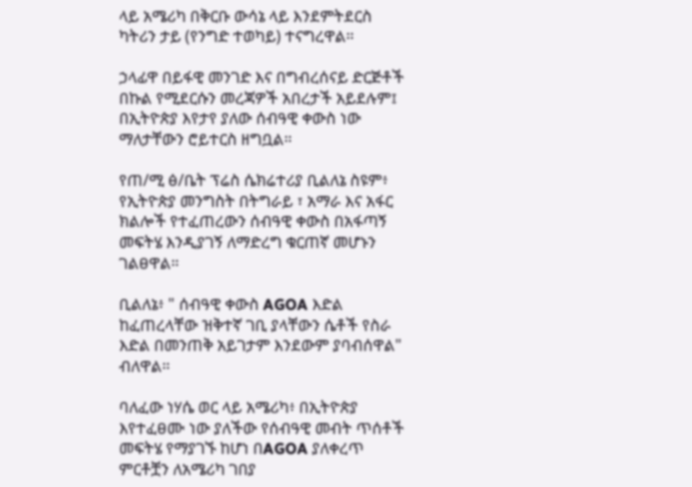ላይ አሜሪካ በቅርቡ ውሳኔ ላይ እንደምትደርስ ካትሪን ታይ (የንግድ ተወካይ) ተናግረዋል።

ኃላፊዋ በይፋዊ መንገድ እና በግብረሰናይ ድርጅቶች በኩል የሚደርሱን መረጃዎች አበረታች አይደሉም፤ በኢትዮጵያ እየታየ ያለው ሰብዓዊ ቀውስ ነው ማለታቸውን ሮይተርስ ዘግቧል።

የጠ/ሚ ፅ/ቤት ፕሬስ ሴክሬተሪያ ቢልለኔ ስዩም፥ የኢትዮጵያ መንግስት በትግራይ ፣ አማራ እና አፋር ክልሎች የተፈጠረውን ሰብዓዊ ቀውስ በአፋጣኝ መፍትሄ እንዲያገኝ ለማድረግ ቁርጠኛ መሆኑን ገልፀዋል።

ቢልለኔ፥ " ሰብዓዊ ቀውስ AGOA እድል ከፈጠረላቸው ዝቅተኛ ገቢ ያላቸውን ሴቶች የስራ እድል በመንጠቅ አይገታም እንደውም ያባብሰዋል" ብለዋል።

ባለፈው ነሃሴ ወር ላይ አሜሪካ፥ በኢትዮጵያ እየተፈፀሙ ነው ያለችው የሰብዓዊ መብት ጥሰቶች መፍትሄ የማያገኙ ከሆነ በAGOA ያለቀረጥ ምርቶቿን ለአሜሪካ ገበያ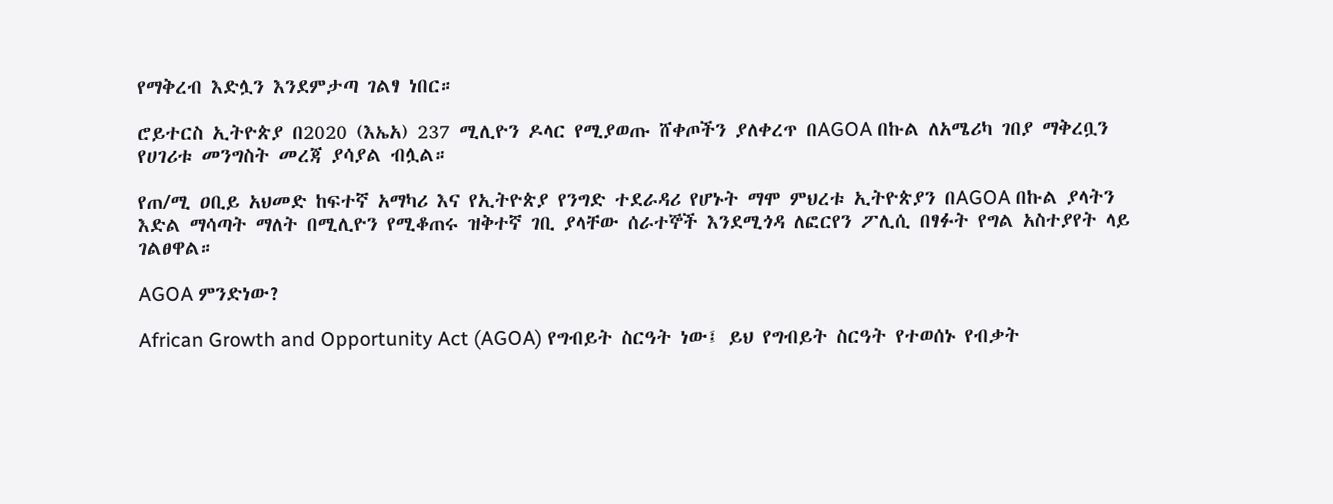የማቅረብ እድሏን እንደምታጣ ገልፃ ነበር።

ሮይተርስ ኢትዮጵያ በ2020 (እኤአ) 237 ሚሊዮን ዶላር የሚያወጡ ሸቀጦችን ያለቀረጥ በAGOA በኩል ለአሜሪካ ገበያ ማቅረቧን የሀገሪቱ መንግስት መረጃ ያሳያል ብሏል።

የጠ/ሚ ዐቢይ አህመድ ከፍተኛ አማካሪ እና የኢትዮጵያ የንግድ ተደራዳሪ የሆኑት ማሞ ምህረቱ ኢትዮጵያን በAGOA በኩል ያላትን እድል ማሳጣት ማለት በሚሊዮን የሚቆጠሩ ዝቅተኛ ገቢ ያላቸው ሰራተኞች እንደሚጎዳ ለፎርየን ፖሊሲ በፃፉት የግል አስተያየት ላይ ገልፀዋል።

AGOA ምንድነው?

African Growth and Opportunity Act (AGOA) የግብይት ስርዓት ነው፤ ይህ የግብይት ስርዓት የተወሰኑ የብቃት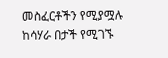መስፈርቶችን የሚያሟሉ ከሳሃራ በታች የሚገኙ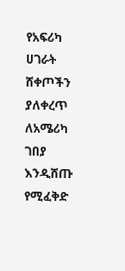የአፍሪካ ሀገራት ሸቀጦችን ያለቀረጥ ለአሜሪካ ገበያ እንዲሸጡ የሚፈቅድ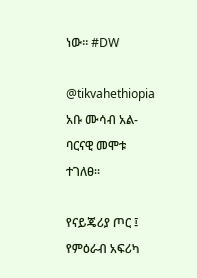ነው። #DW

@tikvahethiopia
አቡ ሙሳብ አል-ባርናዊ መሞቱ ተገለፀ።

የናይጄሪያ ጦር ፤ የምዕራብ አፍሪካ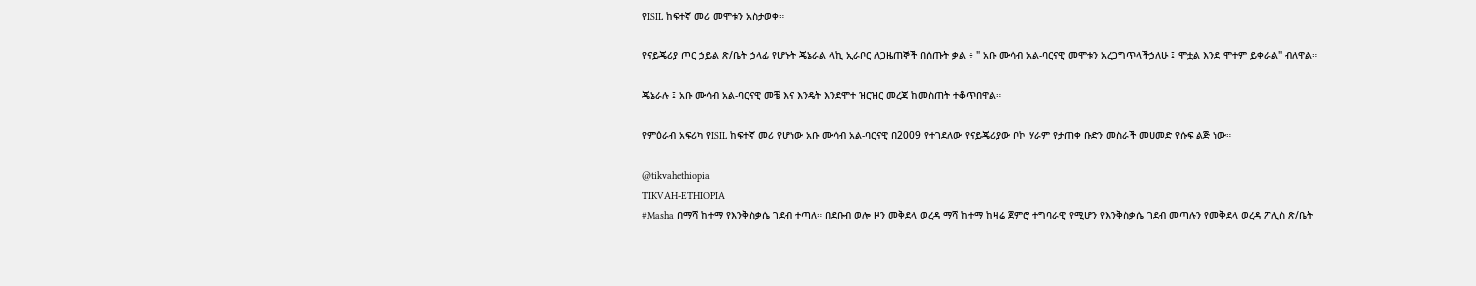የISIL ከፍተኛ መሪ መሞቱን አስታወቀ።

የናይጄሪያ ጦር ኃይል ጽ/ቤት ኃላፊ የሆኑት ጄኔራል ላኪ ኢራቦር ለጋዜጠኞች በሰጡት ቃል ፥ " አቡ ሙሳብ አል-ባርናዊ መሞቱን አረጋግጥላችኃለሁ ፤ ሞቷል እንደ ሞተም ይቀራል" ብለዋል።

ጄኔራሉ ፤ አቡ ሙሳብ አል-ባርናዊ መቼ እና እንዴት እንደሞተ ዝርዝር መረጃ ከመስጠት ተቆጥበዋል።

የምዕራብ አፍሪካ የISIL ከፍተኛ መሪ የሆነው አቡ ሙሳብ አል-ባርናዊ በ2009 የተገደለው የናይጄሪያው ቦኮ ሃራም የታጠቀ ቡድን መስራች መሀመድ የሱፍ ልጅ ነው።

@tikvahethiopia
TIKVAH-ETHIOPIA
#Masha በማሻ ከተማ የእንቅስቃሴ ገደብ ተጣለ። በደቡብ ወሎ ዞን መቅደላ ወረዳ ማሻ ከተማ ከዛሬ ጀምሮ ተግባራዊ የሚሆን የእንቅስቃሴ ገደብ መጣሉን የመቅደላ ወረዳ ፖሊስ ጽ/ቤት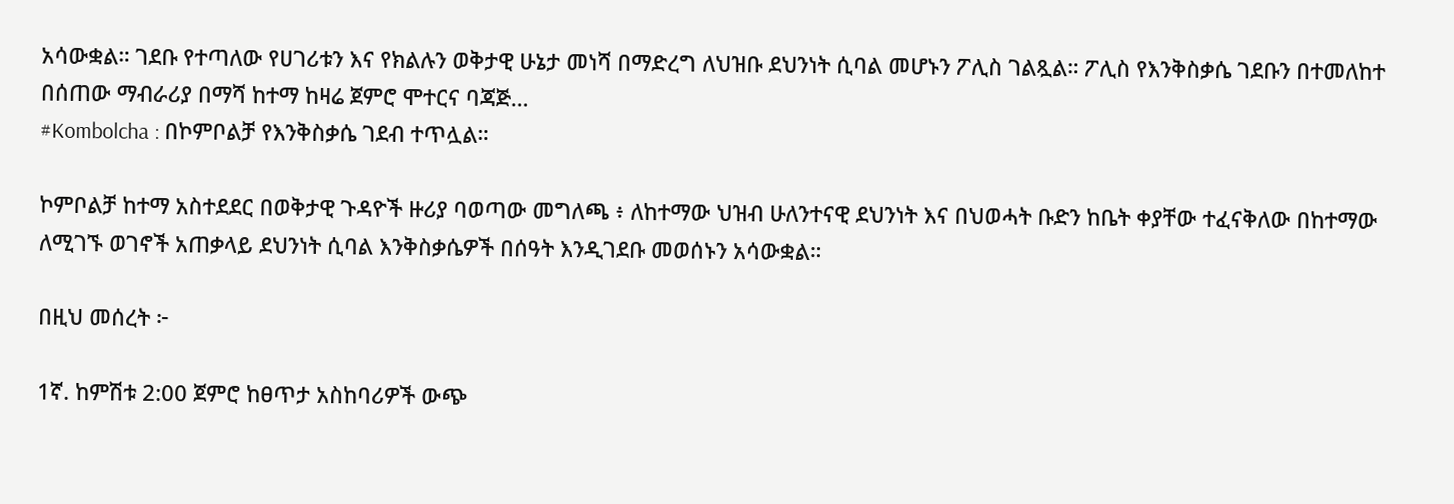አሳውቋል። ገደቡ የተጣለው የሀገሪቱን እና የክልሉን ወቅታዊ ሁኔታ መነሻ በማድረግ ለህዝቡ ደህንነት ሲባል መሆኑን ፖሊስ ገልጿል። ፖሊስ የእንቅስቃሴ ገደቡን በተመለከተ በሰጠው ማብራሪያ በማሻ ከተማ ከዛሬ ጀምሮ ሞተርና ባጃጅ…
#Kombolcha : በኮምቦልቻ የእንቅስቃሴ ገደብ ተጥሏል።

ኮምቦልቻ ከተማ አስተደደር በወቅታዊ ጉዳዮች ዙሪያ ባወጣው መግለጫ ፥ ለከተማው ህዝብ ሁለንተናዊ ደህንነት እና በህወሓት ቡድን ከቤት ቀያቸው ተፈናቅለው በከተማው ለሚገኙ ወገኖች አጠቃላይ ደህንነት ሲባል እንቅስቃሴዎች በሰዓት እንዲገደቡ መወሰኑን አሳውቋል።

በዚህ መሰረት ፦

1ኛ. ከምሽቱ 2:00 ጀምሮ ከፀጥታ አስከባሪዎች ውጭ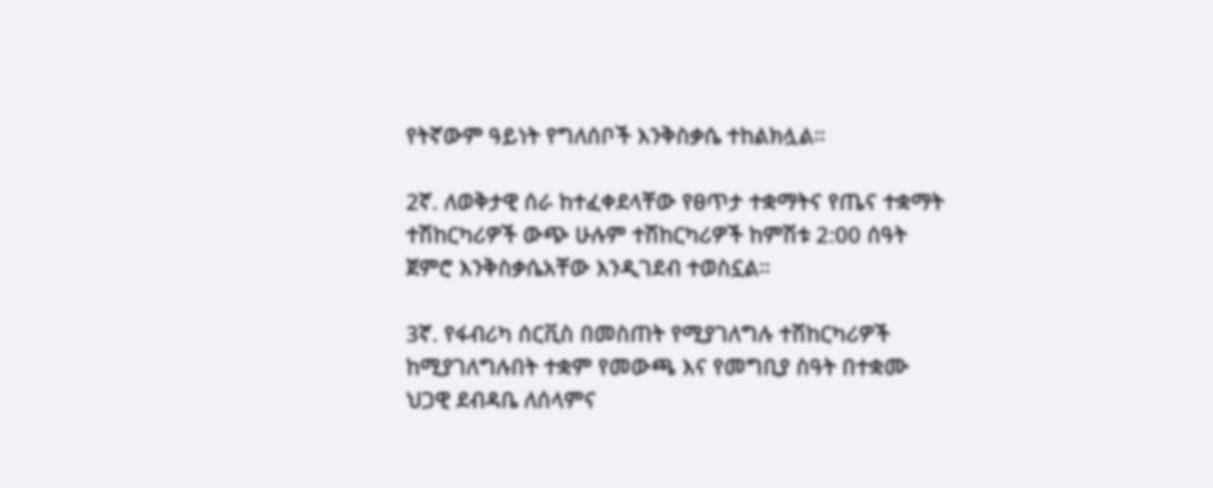የትኛውም ዓይነት የግለሰቦች እንቅስቃሴ ተከልክሏል።

2ኛ. ለወቅታዊ ሰራ ከተፈቀደላቸው የፀጥታ ተቋማትና የጤና ተቋማት ተሽከርካሪዎች ውጭ ሁሉም ተሽከርካሪዎች ከምሽቱ 2:00 ሰዓት ጀምሮ እንቅስቃሴአቸው እንዲገደብ ተወስኗል።

3ኛ. የፋብሪካ ሰርቪስ በመስጠት የሚያገለግሉ ተሽከርካሪዎች ከሚያገለግሉበት ተቋም የመውጫ እና የመግቢያ ስዓት በተቋሙ ህጋዊ ደብዳቤ ለሰላምና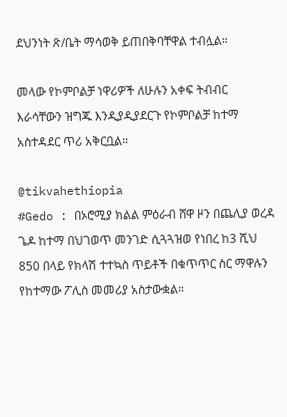ደህንነት ጽ/ቤት ማሳወቅ ይጠበቅባቸዋል ተብሏል።

መላው የኮምቦልቻ ነዋሪዎች ለሁሉን አቀፍ ትብብር እራሳቸውን ዝግጁ እንዲያዲያደርጉ የኮምቦልቻ ከተማ አስተዳደር ጥሪ አቅርቧል።

@tikvahethiopia
#Gedo : በኦሮሚያ ክልል ምዕራብ ሸዋ ዞን በጨሊያ ወረዳ ጌዶ ከተማ በህገወጥ መንገድ ሲጓጓዝወ የነበረ ከ3 ሺህ 850 በላይ የክላሽ ተተኳስ ጥይቶች በቁጥጥር ስር ማዋሉን የከተማው ፖሊስ መመሪያ አስታውቋል።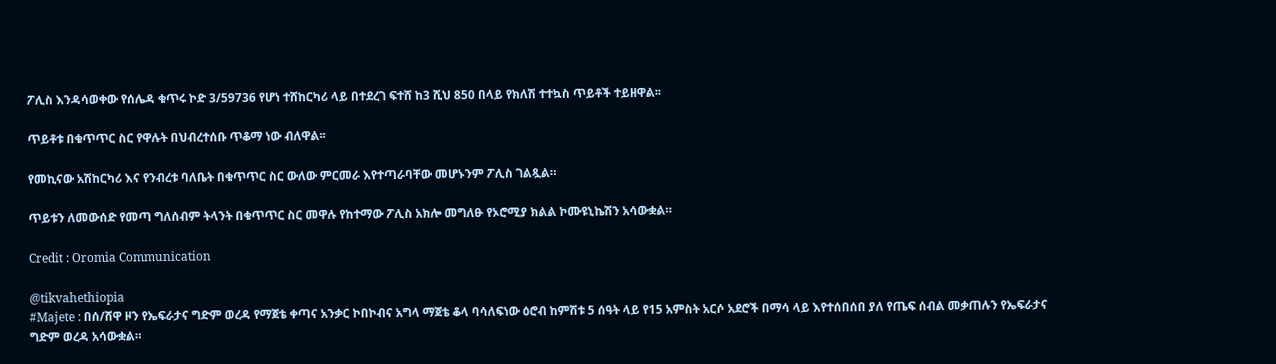ፖሊስ እንዳሳወቀው የሰሌዳ ቁጥሩ ኮድ 3/59736 የሆነ ተሸከርካሪ ላይ በተደረገ ፍተሸ ከ3 ሺህ 850 በላይ የክለሽ ተተኳስ ጥይቶች ተይዘዋል፡፡

ጥይቶቱ በቁጥጥር ስር የዋሉት በህብረተሰቡ ጥቆማ ነው ብለዋል፡፡

የመኪናው አሽከርካሪ እና የንብረቱ ባለቤት በቁጥጥር ስር ውለው ምርመራ እየተጣራባቸው መሆኑንም ፖሊስ ገልጿል።

ጥይቱን ለመውሰድ የመጣ ግለሰብም ትላንት በቁጥጥር ስር መዋሉ የከተማው ፖሊስ አክሎ መግለፁ የኦሮሚያ ክልል ኮሙዩኒኬሽን አሳውቋል።

Credit : Oromia Communication

@tikvahethiopia
#Majete : በሰ/ሸዋ ዞን የኤፍራታና ግድም ወረዳ የማጀቴ ቀጣና አንቃር ኮበኮብና አግላ ማጀቴ ቆላ ባሳለፍነው ዕሮብ ከምሽቱ 5 ሰዓት ላይ የ15 አምስት አርሶ አደሮች በማሳ ላይ እየተሰበሰበ ያለ የጤፍ ሰብል መቃጠሉን የኤፍራታና ግድም ወረዳ አሳውቋል።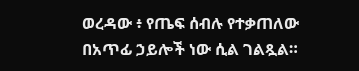ወረዳው ፥ የጤፍ ሰብሉ የተቃጠለው በአጥፊ ኃይሎች ነው ሲል ገልጿል።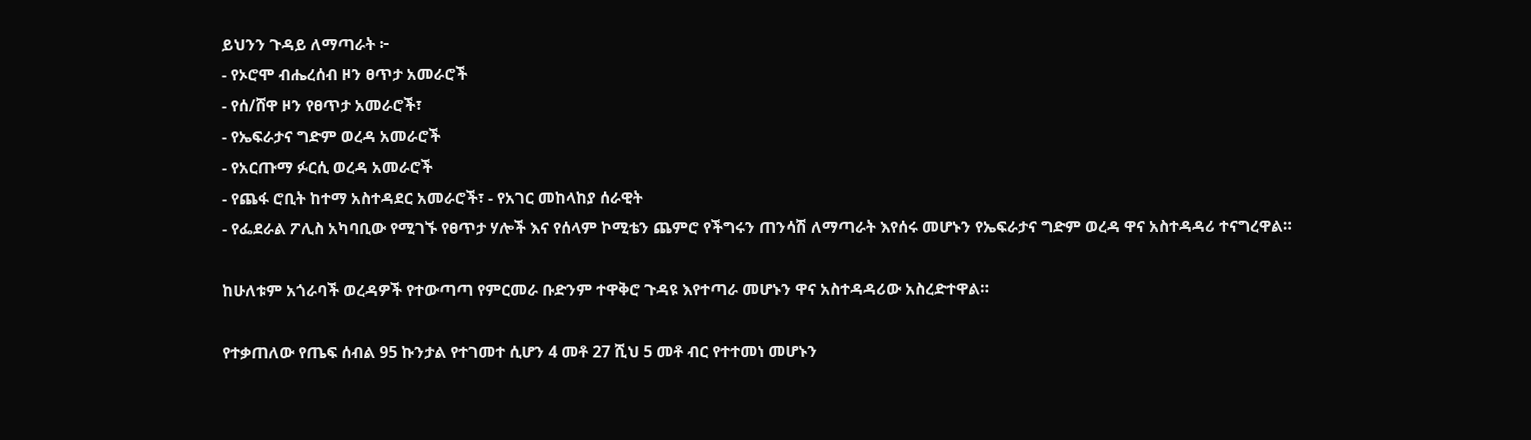ይህንን ጉዳይ ለማጣራት ፦
- የኦሮሞ ብሔረሰብ ዞን ፀጥታ አመራሮች
- የሰ/ሸዋ ዞን የፀጥታ አመራሮች፣
- የኤፍራታና ግድም ወረዳ አመራሮች
- የአርጡማ ፉርሲ ወረዳ አመራሮች
- የጨፋ ሮቢት ከተማ አስተዳደር አመራሮች፣ - የአገር መከላከያ ሰራዊት
- የፌደራል ፖሊስ አካባቢው የሚገኙ የፀጥታ ሃሎች እና የሰላም ኮሚቴን ጨምሮ የችግሩን ጠንሳሽ ለማጣራት እየሰሩ መሆኑን የኤፍራታና ግድም ወረዳ ዋና አስተዳዳሪ ተናግረዋል።

ከሁለቱም አጎራባች ወረዳዎች የተውጣጣ የምርመራ ቡድንም ተዋቅሮ ጉዳዩ እየተጣራ መሆኑን ዋና አስተዳዳሪው አስረድተዋል።

የተቃጠለው የጤፍ ሰብል 95 ኩንታል የተገመተ ሲሆን 4 መቶ 27 ሺህ 5 መቶ ብር የተተመነ መሆኑን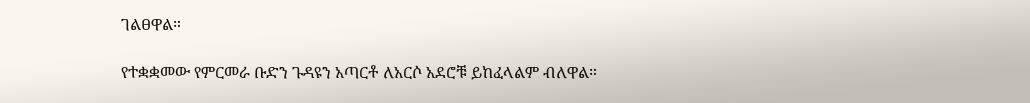ገልፀዋል።

የተቋቋመው የምርመራ ቡድን ጉዳዩን አጣርቶ ለአርሶ አደሮቹ ይከፈላልም ብለዋል።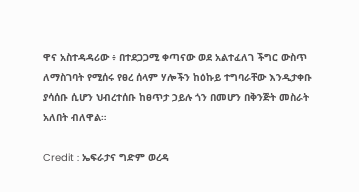ዋና አስተዳዳሪው ፥ በተደጋጋሚ ቀጣናው ወደ አልተፈለገ ችግር ውስጥ ለማስገባት የሚሰሩ የፀረ ሰላም ሃሎችን ከዕኩይ ተግባራቸው እንዲታቀቡ ያሳሰቡ ሲሆን ህብረተሰቡ ከፀጥታ ኃይሉ ጎን በመሆን በቅንጅት መስራት አለበት ብለዋል።

Credit : ኤፍራታና ግድም ወረዳ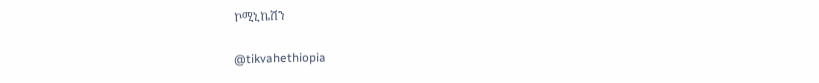ኮሚኒኬሽን

@tikvahethiopia